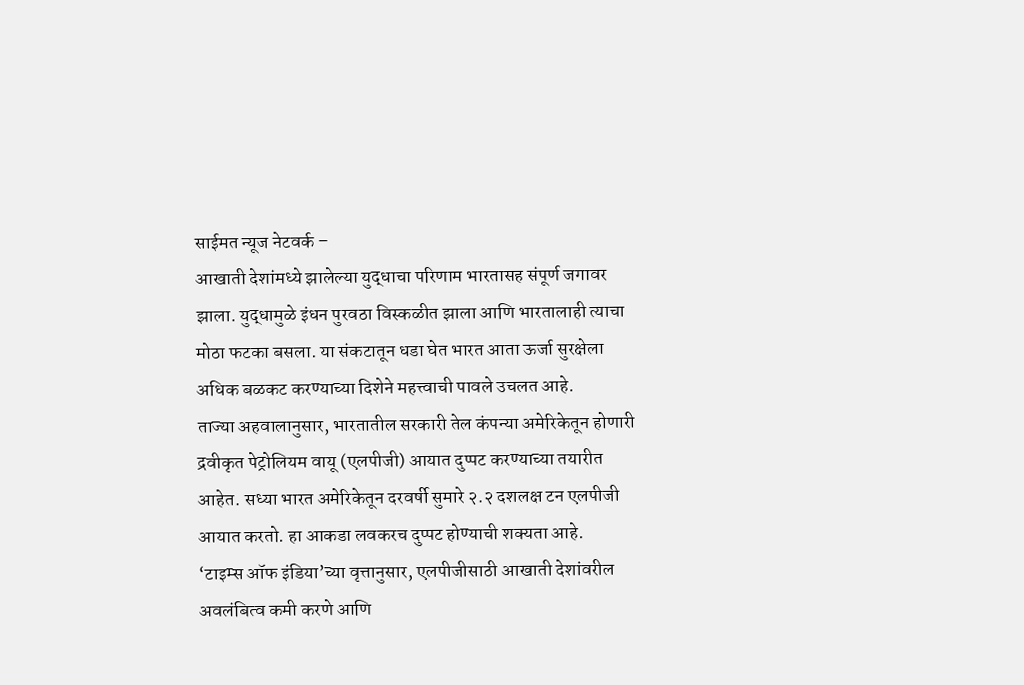साईमत न्यूज नेटवर्क –
आखाती देशांमध्ये झालेल्या युद्धाचा परिणाम भारतासह संपूर्ण जगावर झाला. युद्धामुळे इंधन पुरवठा विस्कळीत झाला आणि भारतालाही त्याचा मोठा फटका बसला. या संकटातून धडा घेत भारत आता ऊर्जा सुरक्षेला अधिक बळकट करण्याच्या दिशेने महत्त्वाची पावले उचलत आहे.
ताज्या अहवालानुसार, भारतातील सरकारी तेल कंपन्या अमेरिकेतून होणारी द्रवीकृत पेट्रोलियम वायू (एलपीजी) आयात दुप्पट करण्याच्या तयारीत आहेत. सध्या भारत अमेरिकेतून दरवर्षी सुमारे २.२ दशलक्ष टन एलपीजी आयात करतो. हा आकडा लवकरच दुप्पट होण्याची शक्यता आहे.
‘टाइम्स ऑफ इंडिया’च्या वृत्तानुसार, एलपीजीसाठी आखाती देशांवरील अवलंबित्व कमी करणे आणि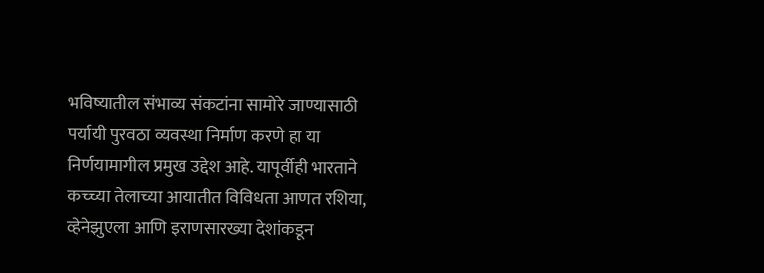भविष्यातील संभाव्य संकटांना सामोरे जाण्यासाठी पर्यायी पुरवठा व्यवस्था निर्माण करणे हा या निर्णयामागील प्रमुख उद्देश आहे. यापूर्वीही भारताने कच्च्या तेलाच्या आयातीत विविधता आणत रशिया, व्हेनेझुएला आणि इराणसारख्या देशांकडून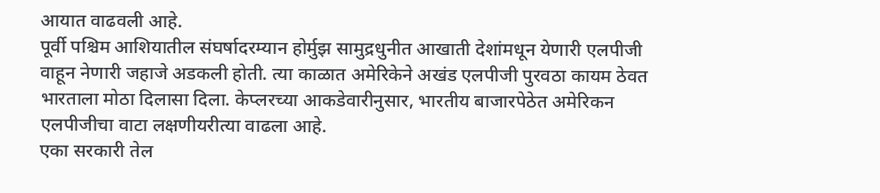आयात वाढवली आहे.
पूर्वी पश्चिम आशियातील संघर्षादरम्यान होर्मुझ सामुद्रधुनीत आखाती देशांमधून येणारी एलपीजी वाहून नेणारी जहाजे अडकली होती. त्या काळात अमेरिकेने अखंड एलपीजी पुरवठा कायम ठेवत भारताला मोठा दिलासा दिला. केप्लरच्या आकडेवारीनुसार, भारतीय बाजारपेठेत अमेरिकन एलपीजीचा वाटा लक्षणीयरीत्या वाढला आहे.
एका सरकारी तेल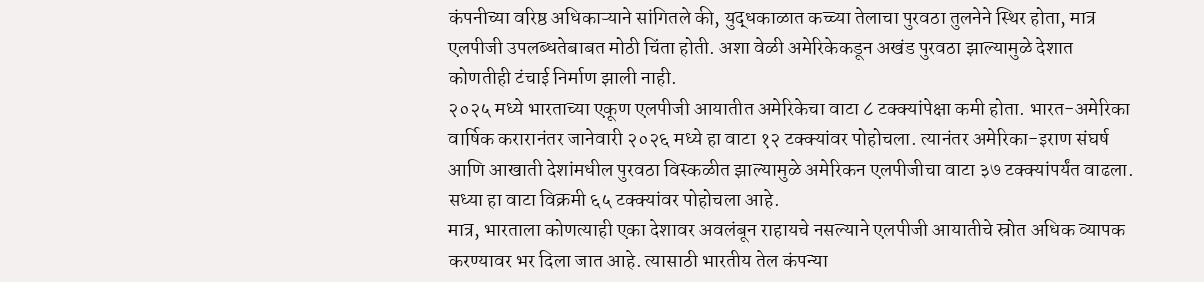कंपनीच्या वरिष्ठ अधिकाऱ्याने सांगितले की, युद्धकाळात कच्च्या तेलाचा पुरवठा तुलनेने स्थिर होता, मात्र एलपीजी उपलब्धतेबाबत मोठी चिंता होती. अशा वेळी अमेरिकेकडून अखंड पुरवठा झाल्यामुळे देशात कोणतीही टंचाई निर्माण झाली नाही.
२०२५ मध्ये भारताच्या एकूण एलपीजी आयातीत अमेरिकेचा वाटा ८ टक्क्यांपेक्षा कमी होता. भारत-अमेरिका वार्षिक करारानंतर जानेवारी २०२६ मध्ये हा वाटा १२ टक्क्यांवर पोहोचला. त्यानंतर अमेरिका-इराण संघर्ष आणि आखाती देशांमधील पुरवठा विस्कळीत झाल्यामुळे अमेरिकन एलपीजीचा वाटा ३७ टक्क्यांपर्यंत वाढला. सध्या हा वाटा विक्रमी ६५ टक्क्यांवर पोहोचला आहे.
मात्र, भारताला कोणत्याही एका देशावर अवलंबून राहायचे नसल्याने एलपीजी आयातीचे स्रोत अधिक व्यापक करण्यावर भर दिला जात आहे. त्यासाठी भारतीय तेल कंपन्या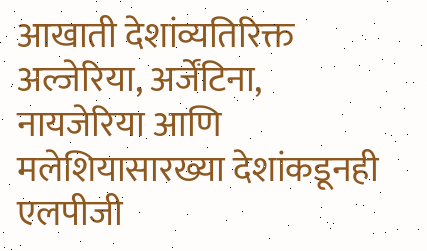आखाती देशांव्यतिरिक्त अल्जेरिया, अर्जेंटिना, नायजेरिया आणि मलेशियासारख्या देशांकडूनही एलपीजी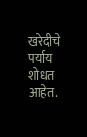खरेदीचे पर्याय शोधत आहेत.